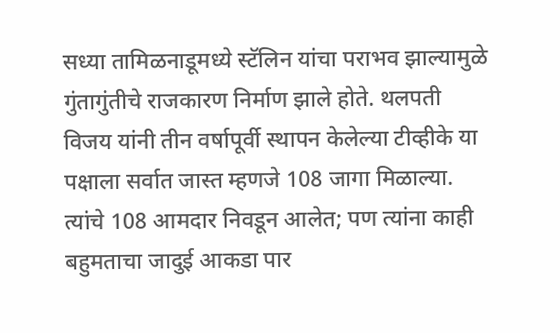सध्या तामिळनाडूमध्ये स्टॅलिन यांचा पराभव झाल्यामुळे गुंतागुंतीचे राजकारण निर्माण झाले होते. थलपती विजय यांनी तीन वर्षापूर्वी स्थापन केलेल्या टीव्हीके या पक्षाला सर्वात जास्त म्हणजे 108 जागा मिळाल्या. त्यांचे 108 आमदार निवडून आलेत; पण त्यांना काही बहुमताचा जादुई आकडा पार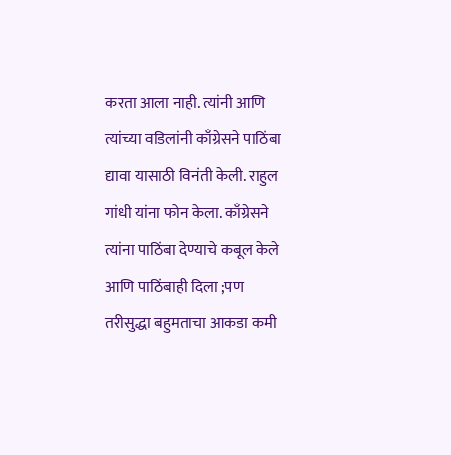करता आला नाही. त्यांनी आणि त्यांच्या वडिलांनी काँग्रेसने पाठिंबा द्यावा यासाठी विनंती केली. राहुल गांधी यांना फोन केला. काँग्रेसने त्यांना पाठिंबा देण्याचे कबूल केले आणि पाठिंबाही दिला ;पण तरीसुद्धा बहुमताचा आकडा कमी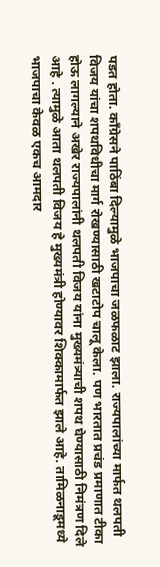पडत होता. काँग्रेसने पाठिंबा दिल्यामुळे भाजपाचा जळफळाट झाला. राज्यपालांच्या मार्फत थलपती विजय यांचा शपथविधीचा मार्ग रोखण्यासाठी खटाटोप चालू केला. पण भारतात प्रचंड प्रमाणात टीका होऊ लागल्याने अखेर राज्यपालांनी थलपती विजय यांना मुख्यमंत्र्याची शपथ घेण्यासाठी निमंत्रण दिले आहे . त्यामुळे आता थलपती विजय हे मुख्यमंत्री होण्यावर शिक्कामार्फत झाले आहे. तामिळनाडूमध्ये भाजपाचा केवळ एकच आमदार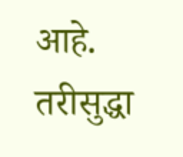आहे. तरीसुद्धा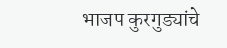भाजप कुरगुड्यांचे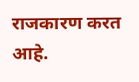राजकारण करत आहे.